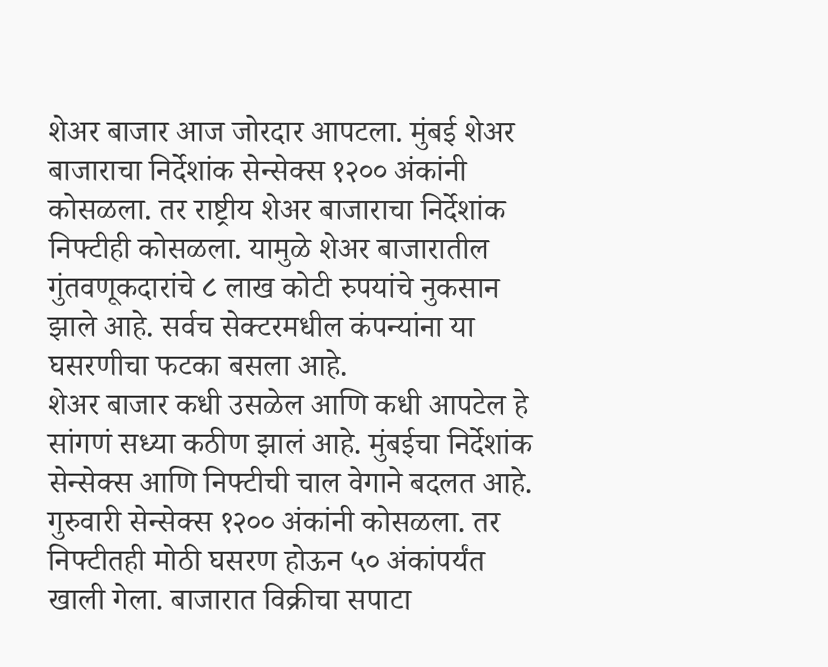शेअर बाजार आज जोरदार आपटला. मुंबई शेअर बाजाराचा निर्देशांक सेन्सेक्स १२०० अंकांनी कोसळला. तर राष्ट्रीय शेअर बाजाराचा निर्देशांक निफ्टीही कोसळला. यामुळे शेअर बाजारातील गुंतवणूकदारांचे ८ लाख कोटी रुपयांचे नुकसान झाले आहे. सर्वच सेक्टरमधील कंपन्यांना या घसरणीचा फटका बसला आहे.
शेअर बाजार कधी उसळेल आणि कधी आपटेल हे सांगणं सध्या कठीण झालं आहे. मुंबईचा निर्देशांक सेन्सेक्स आणि निफ्टीची चाल वेगाने बदलत आहे. गुरुवारी सेन्सेक्स १२०० अंकांनी कोसळला. तर निफ्टीतही मोठी घसरण होऊन ५० अंकांपर्यंत खाली गेला. बाजारात विक्रीचा सपाटा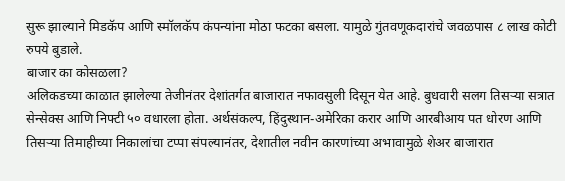सुरू झाल्याने मिडकॅप आणि स्मॉलकॅप कंपन्यांना मोठा फटका बसला. यामुळे गुंतवणूकदारांचे जवळपास ८ लाख कोटी रुपये बुडाले.
बाजार का कोसळला?
अलिकडच्या काळात झालेल्या तेजीनंतर देशांतर्गत बाजारात नफावसुली दिसून येत आहे. बुधवारी सलग तिसऱ्या सत्रात सेन्सेक्स आणि निफ्टी ५० वधारला होता. अर्थसंकल्प, हिंदुस्थान-अमेरिका करार आणि आरबीआय पत धोरण आणि तिसऱ्या तिमाहीच्या निकालांचा टप्पा संपल्यानंतर, देशातील नवीन कारणांच्या अभावामुळे शेअर बाजारात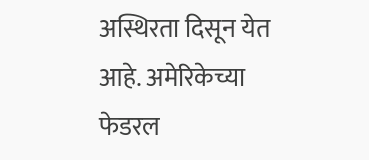अस्थिरता दिसून येत आहे. अमेरिकेच्या फेडरल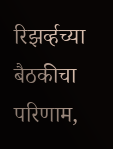रिझर्व्हच्या बैठकीचा परिणाम,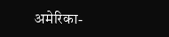अमेरिका-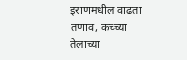इराणमधील वाढता तणाव, कच्च्या तेलाच्या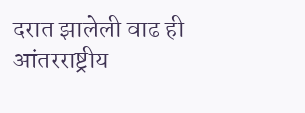दरात झालेली वाढ ही आंतरराष्ट्रीय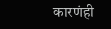कारणंही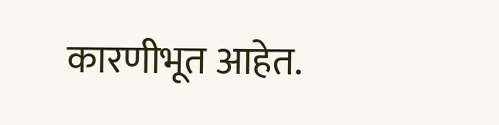कारणीभूत आहेत.